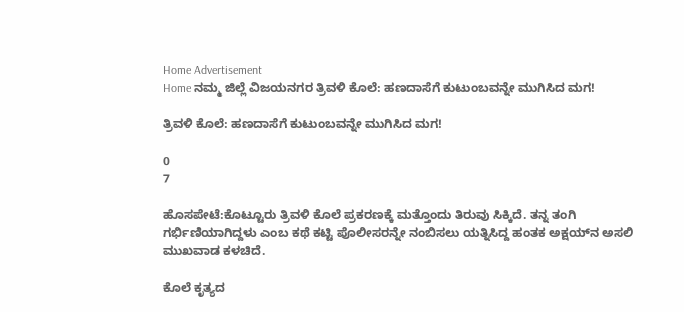Home Advertisement
Home ನಮ್ಮ ಜಿಲ್ಲೆ ವಿಜಯನಗರ ತ್ರಿವಳಿ ಕೊಲೆ: ಹಣದಾಸೆಗೆ ಕುಟುಂಬವನ್ನೇ ಮುಗಿಸಿದ ಮಗ!

ತ್ರಿವಳಿ ಕೊಲೆ: ಹಣದಾಸೆಗೆ ಕುಟುಂಬವನ್ನೇ ಮುಗಿಸಿದ ಮಗ!

0
7

ಹೊಸಪೇಟೆ:ಕೊಟ್ಟೂರು ತ್ರಿವಳಿ ಕೊಲೆ ಪ್ರಕರಣಕ್ಕೆ ಮತ್ತೊಂದು ತಿರುವು ಸಿಕ್ಕಿದೆ. ತನ್ನ ತಂಗಿ ಗರ್ಭಿಣಿಯಾಗಿದ್ದಳು ಎಂಬ ಕಥೆ ಕಟ್ಟಿ ಪೊಲೀಸರನ್ನೇ ನಂಬಿಸಲು ಯತ್ನಿಸಿದ್ದ ಹಂತಕ ಅಕ್ಷಯ್‌ನ ಅಸಲಿ ಮುಖವಾಡ ಕಳಚಿದೆ.

ಕೊಲೆ ಕೃತ್ಯದ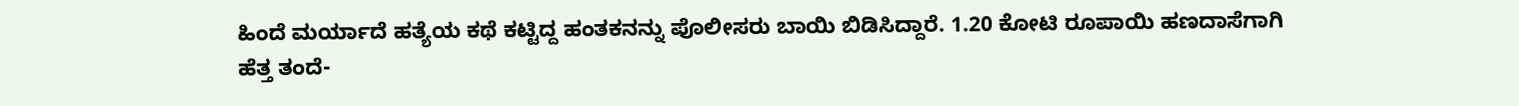ಹಿಂದೆ ಮರ್ಯಾದೆ ಹತ್ಯೆಯ ಕಥೆ ಕಟ್ಟಿದ್ದ ಹಂತಕನನ್ನು ಪೊಲೀಸರು ಬಾಯಿ ಬಿಡಿಸಿದ್ದಾರೆ. 1.20 ಕೋಟಿ ರೂಪಾಯಿ ಹಣದಾಸೆಗಾಗಿ ಹೆತ್ತ ತಂದೆ-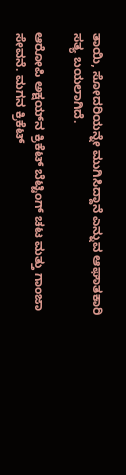ತಾಯಿ, ಸೋದರಿಯನ್ನೇ ಮುಗಿಸಿದ್ದಾನೆ ಎನ್ನುವ ಆಘಾತಕಾರಿ ಸತ್ಯ ಬಯಲಾಗಿದೆ.

ಆರೋಪಿ ಅಕ್ಷಯ್‌ನ ಕ್ರಿಕೆಟ್ ಬೆಟ್ಟಿಂಗ್ ಚಟ ಮತ್ತು ಗಾಂಜಾ ಸೇವನೆ. ಮಗನ ಕ್ರಿಕೆಟ್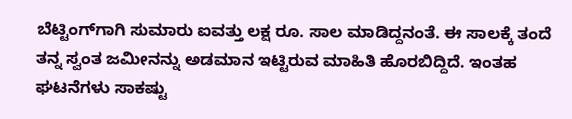ಬೆಟ್ಟಿಂಗ್‌ಗಾಗಿ ಸುಮಾರು ಐವತ್ತು ಲಕ್ಷ ರೂ. ಸಾಲ ಮಾಡಿದ್ದನಂತೆ. ಈ ಸಾಲಕ್ಕೆ ತಂದೆ ತನ್ನ ಸ್ವಂತ ಜಮೀನನ್ನು ಅಡಮಾನ ಇಟ್ಟಿರುವ ಮಾಹಿತಿ ಹೊರಬಿದ್ದಿದೆ. ಇಂತಹ ಘಟನೆಗಳು ಸಾಕಷ್ಟು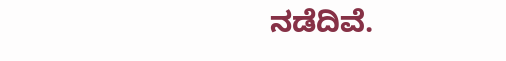ನಡೆದಿವೆ.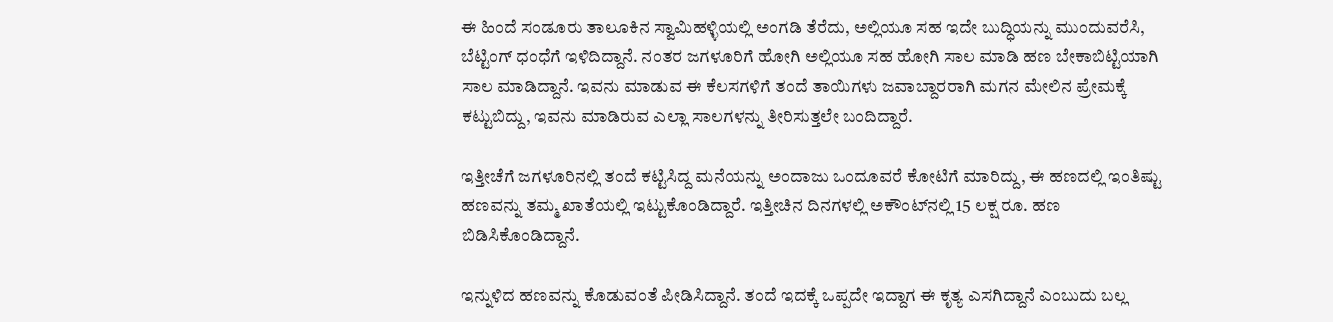ಈ ಹಿಂದೆ ಸಂಡೂರು ತಾಲೂಕಿನ ಸ್ವಾಮಿಹಳ್ಳಿಯಲ್ಲಿ ಅಂಗಡಿ ತೆರೆದು, ಅಲ್ಲಿಯೂ ಸಹ ಇದೇ ಬುದ್ಧಿಯನ್ನು ಮುಂದುವರೆಸಿ, ಬೆಟ್ಟಿಂಗ್ ಧಂಧೆಗೆ ಇಳಿದಿದ್ದಾನೆ. ನಂತರ ಜಗಳೂರಿಗೆ ಹೋಗಿ ಅಲ್ಲಿಯೂ ಸಹ ಹೋಗಿ ಸಾಲ ಮಾಡಿ ಹಣ ಬೇಕಾಬಿಟ್ಟಿಯಾಗಿ ಸಾಲ ಮಾಡಿದ್ದಾನೆ. ಇವನು ಮಾಡುವ ಈ ಕೆಲಸಗಳಿಗೆ ತಂದೆ ತಾಯಿಗಳು ಜವಾಬ್ದಾರರಾಗಿ ಮಗನ ಮೇಲಿನ ಪ್ರೇಮಕ್ಕೆ ಕಟ್ಟುಬಿದ್ದು, ಇವನು ಮಾಡಿರುವ ಎಲ್ಲಾ ಸಾಲಗಳನ್ನು ತೀರಿಸುತ್ತಲೇ ಬಂದಿದ್ದಾರೆ.

ಇತ್ತೀಚೆಗೆ ಜಗಳೂರಿನಲ್ಲಿ ತಂದೆ ಕಟ್ಟಿಸಿದ್ದ ಮನೆಯನ್ನು ಅಂದಾಜು ಒಂದೂವರೆ ಕೋಟಿಗೆ ಮಾರಿದ್ದು, ಈ ಹಣದಲ್ಲಿ ಇಂತಿಷ್ಟು ಹಣವನ್ನು ತಮ್ಮ ಖಾತೆಯಲ್ಲಿ ಇಟ್ಟುಕೊಂಡಿದ್ದಾರೆ. ಇತ್ತೀಚಿನ ದಿನಗಳಲ್ಲಿ ಅಕೌಂಟ್‌ನಲ್ಲಿ 15 ಲಕ್ಷ ರೂ. ಹಣ ಬಿಡಿಸಿಕೊಂಡಿದ್ದಾನೆ.

ಇನ್ನುಳಿದ ಹಣವನ್ನು ಕೊಡುವಂತೆ ಪೀಡಿಸಿದ್ದಾನೆ. ತಂದೆ ಇದಕ್ಕೆ ಒಪ್ಪದೇ ಇದ್ದಾಗ ಈ ಕೃತ್ಯ ಎಸಗಿದ್ದಾನೆ ಎಂಬುದು ಬಲ್ಲ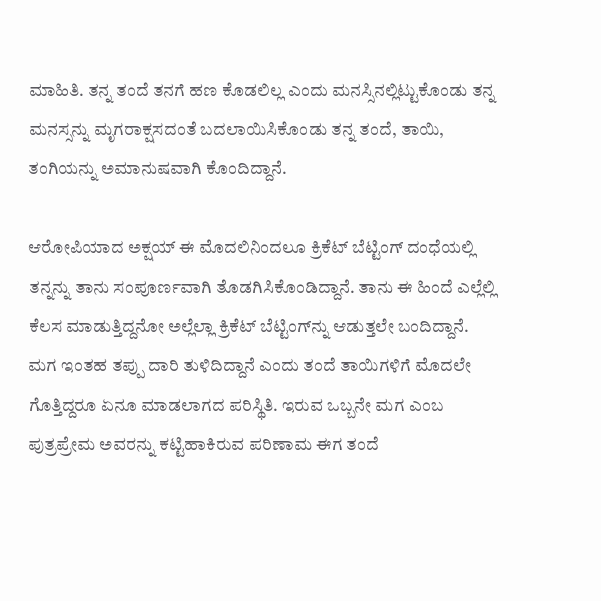ಮಾಹಿತಿ. ತನ್ನ ತಂದೆ ತನಗೆ ಹಣ ಕೊಡಲಿಲ್ಲ ಎಂದು ಮನಸ್ಸಿನಲ್ಲಿಟ್ಟುಕೊಂಡು ತನ್ನ ಮನಸ್ಸನ್ನು ಮೃಗರಾಕ್ಷಸದಂತೆ ಬದಲಾಯಿಸಿಕೊಂಡು ತನ್ನ ತಂದೆ, ತಾಯಿ, ತಂಗಿಯನ್ನು ಅಮಾನುಷವಾಗಿ ಕೊಂದಿದ್ದಾನೆ.

ಆರೋಪಿಯಾದ ಅಕ್ಷಯ್ ಈ ಮೊದಲಿನಿಂದಲೂ ಕ್ರಿಕೆಟ್ ಬೆಟ್ಟಿಂಗ್ ದಂಧೆಯಲ್ಲಿ ತನ್ನನ್ನು ತಾನು ಸಂಪೂರ್ಣವಾಗಿ ತೊಡಗಿಸಿಕೊಂಡಿದ್ದಾನೆ. ತಾನು ಈ ಹಿಂದೆ ಎಲ್ಲೆಲ್ಲಿ ಕೆಲಸ ಮಾಡುತ್ತಿದ್ದನೋ ಅಲ್ಲೆಲ್ಲಾ ಕ್ರಿಕೆಟ್ ಬೆಟ್ಟಿಂಗ್‌ನ್ನು ಆಡುತ್ತಲೇ ಬಂದಿದ್ದಾನೆ. ಮಗ ಇಂತಹ ತಪ್ಪು ದಾರಿ ತುಳಿದಿದ್ದಾನೆ ಎಂದು ತಂದೆ ತಾಯಿಗಳಿಗೆ ಮೊದಲೇ ಗೊತ್ತಿದ್ದರೂ ಏನೂ ಮಾಡಲಾಗದ ಪರಿಸ್ಥಿತಿ. ಇರುವ ಒಬ್ಬನೇ ಮಗ ಎಂಬ ಪುತ್ರಪ್ರೇಮ ಅವರನ್ನು ಕಟ್ಟಿಹಾಕಿರುವ ಪರಿಣಾಮ ಈಗ ತಂದೆ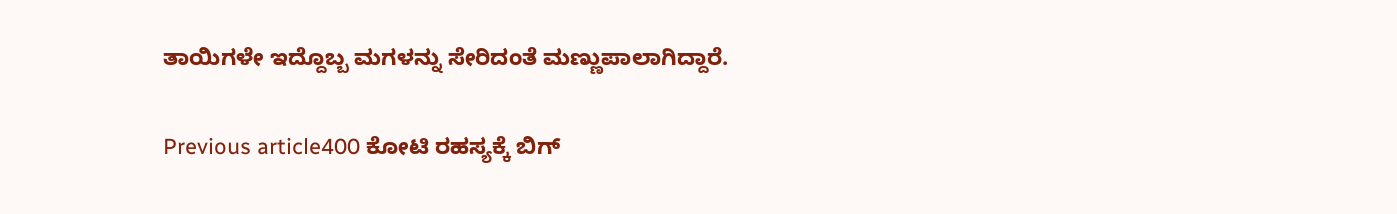ತಾಯಿಗಳೇ ಇದ್ದೊಬ್ಬ ಮಗಳನ್ನು ಸೇರಿದಂತೆ ಮಣ್ಣುಪಾಲಾಗಿದ್ದಾರೆ.

Previous article400 ಕೋಟಿ ರಹಸ್ಯಕ್ಕೆ ಬಿಗ್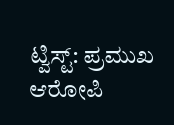ಟ್ವಿಸ್ಟ್: ಪ್ರಮುಖ ಆರೋಪಿ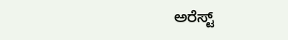ಅರೆಸ್ಟ್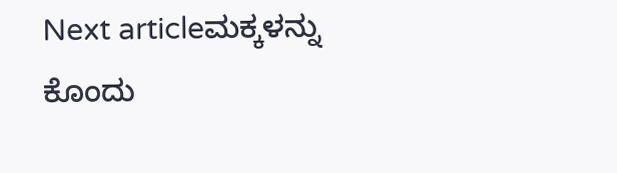Next articleಮಕ್ಕಳನ್ನು ಕೊಂದು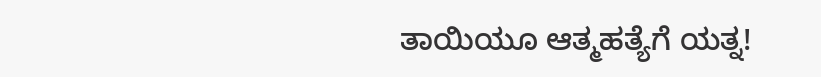ತಾಯಿಯೂ ಆತ್ಮಹತ್ಯೆಗೆ ಯತ್ನ!